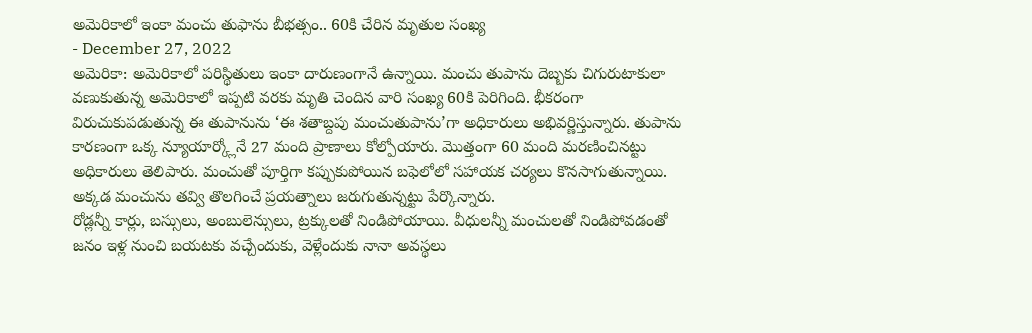అమెరికాలో ఇంకా మంచు తుఫాను బీభత్సం.. 60కి చేరిన మృతుల సంఖ్య
- December 27, 2022
అమెరికా: అమెరికాలో పరిస్థితులు ఇంకా దారుణంగానే ఉన్నాయి. మంచు తుపాను దెబ్బకు చిగురుటాకులా వణుకుతున్న అమెరికాలో ఇప్పటి వరకు మృతి చెందిన వారి సంఖ్య 60కి పెరిగింది. భీకరంగా విరుచుకుపడుతున్న ఈ తుపానును ‘ఈ శతాబ్దపు మంచుతుపాను’గా అధికారులు అభివర్ణిస్తున్నారు. తుపాను కారణంగా ఒక్క న్యూయార్క్లోనే 27 మంది ప్రాణాలు కోల్పోయారు. మొత్తంగా 60 మంది మరణించినట్టు అధికారులు తెలిపారు. మంచుతో పూర్తిగా కప్పుకుపోయిన బఫెలోలో సహాయక చర్యలు కొనసాగుతున్నాయి. అక్కడ మంచును తవ్వి తొలగించే ప్రయత్నాలు జరుగుతున్నట్టు పేర్కొన్నారు.
రోడ్లన్నీ కార్లు, బస్సులు, అంబులెన్సులు, ట్రక్కులతో నిండిపోయాయి. వీధులన్నీ మంచులతో నిండిపోవడంతో జనం ఇళ్ల నుంచి బయటకు వచ్చేందుకు, వెళ్లేందుకు నానా అవస్థలు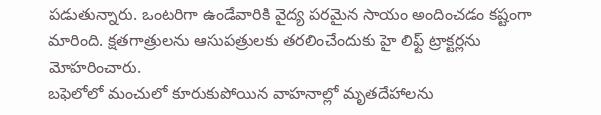పడుతున్నారు. ఒంటరిగా ఉండేవారికి వైద్య పరమైన సాయం అందించడం కష్టంగా మారింది. క్షతగాత్రులను ఆసుపత్రులకు తరలించేందుకు హై లిఫ్ట్ ట్రాక్టర్లను మోహరించారు.
బఫెలోలో మంచులో కూరుకుపోయిన వాహనాల్లో మృతదేహాలను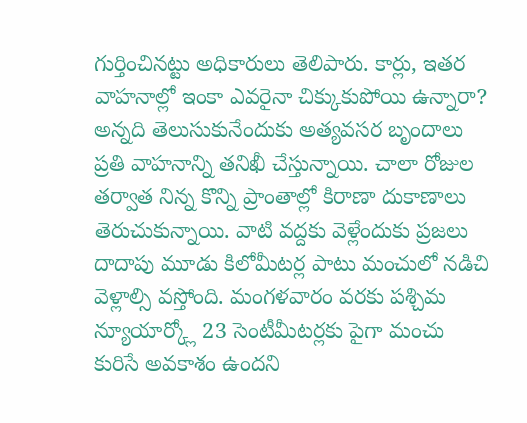గుర్తించినట్టు అధికారులు తెలిపారు. కార్లు, ఇతర వాహనాల్లో ఇంకా ఎవరైనా చిక్కుకుపోయి ఉన్నారా? అన్నది తెలుసుకునేందుకు అత్యవసర బృందాలు ప్రతి వాహనాన్ని తనిఖీ చేస్తున్నాయి. చాలా రోజుల తర్వాత నిన్న కొన్ని ప్రాంతాల్లో కిరాణా దుకాణాలు తెరుచుకున్నాయి. వాటి వద్దకు వెళ్లేందుకు ప్రజలు దాదాపు మూడు కిలోమీటర్ల పాటు మంచులో నడిచి వెళ్లాల్సి వస్తోంది. మంగళవారం వరకు పశ్చిమ న్యూయార్క్లో 23 సెంటీమీటర్లకు పైగా మంచు కురిసే అవకాశం ఉందని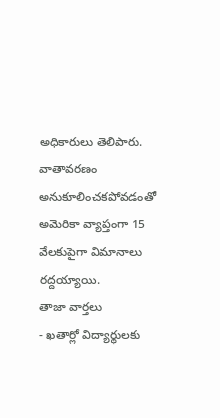అధికారులు తెలిపారు. వాతావరణం అనుకూలించకపోవడంతో అమెరికా వ్యాప్తంగా 15 వేలకుపైగా విమానాలు రద్దయ్యాయి.
తాజా వార్తలు
- ఖతార్లో విద్యార్థులకు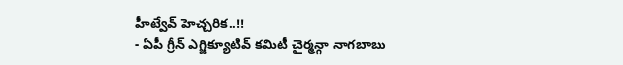హీట్వేవ్ హెచ్చరిక..!!
- ఏపీ గ్రీన్ ఎగ్జిక్యూటివ్ కమిటీ చైర్మన్గా నాగబాబు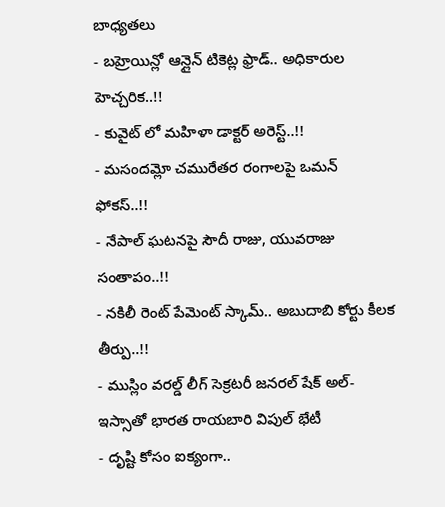బాధ్యతలు
- బహ్రెయిన్లో ఆన్లైన్ టికెట్ల ఫ్రాడ్.. అధికారుల హెచ్చరిక..!!
- కువైట్ లో మహిళా డాక్టర్ అరెస్ట్..!!
- మసందమ్లో చమురేతర రంగాలపై ఒమన్ ఫోకస్..!!
- నేపాల్ ఘటనపై సౌదీ రాజు, యువరాజు సంతాపం..!!
- నకిలీ రెంట్ పేమెంట్ స్కామ్.. అబుదాబి కోర్టు కీలక తీర్పు..!!
- ముస్లిం వరల్డ్ లీగ్ సెక్రటరీ జనరల్ షేక్ అల్-ఇస్సాతో భారత రాయబారి విపుల్ భేటీ
- దృష్టి కోసం ఐక్యంగా..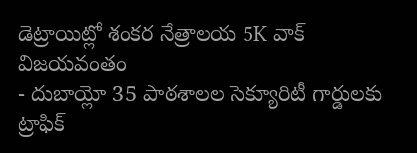డెట్రాయిట్లో శంకర నేత్రాలయ 5K వాక్ విజయవంతం
- దుబాయ్లో 35 పాఠశాలల సెక్యూరిటీ గార్డులకు ట్రాఫిక్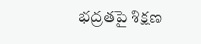భద్రతపై శిక్షణ